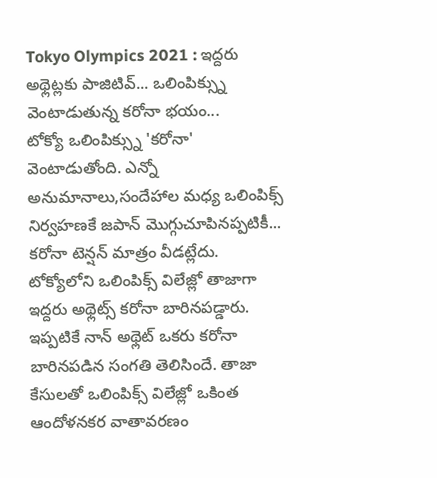Tokyo Olympics 2021 : ఇద్దరు అథ్లెట్లకు పాజిటివ్... ఒలింపిక్స్ను వెంటాడుతున్న కరోనా భయం...
టోక్యో ఒలింపిక్స్ను 'కరోనా' వెంటాడుతోంది. ఎన్నో అనుమానాలు,సందేహాల మధ్య ఒలింపిక్స్ నిర్వహణకే జపాన్ మొగ్గుచూపినప్పటికీ... కరోనా టెన్షన్ మాత్రం వీడట్లేదు. టోక్యోలోని ఒలింపిక్స్ విలేజ్లో తాజాగా ఇద్దరు అథ్లెట్స్ కరోనా బారినపడ్డారు. ఇప్పటికే నాన్ అథ్లెట్ ఒకరు కరోనా బారినపడిన సంగతి తెలిసిందే. తాజా కేసులతో ఒలింపిక్స్ విలేజ్లో ఒకింత ఆందోళనకర వాతావరణం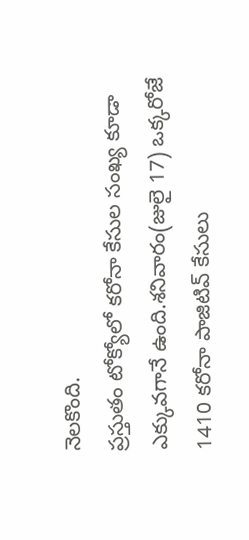నెలకొంది.
ప్రస్తుతం టోక్యోలో కరోనా కేసుల సంఖ్య కూడా ఎక్కువగానే ఉంది.శనివారం(జులై 17) ఒక్కరోజే 1410 కరోనా పాజిటివ్ కేసులు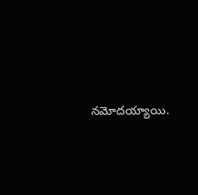నమోదయ్యాయి.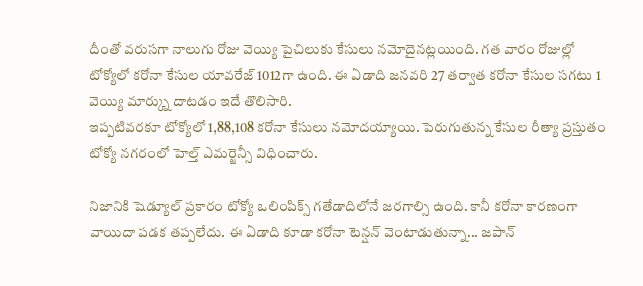దీంతో వరుసగా నాలుగు రోజు వెయ్యి పైచిలుకు కేసులు నమోదైనట్లయింది. గత వారం రోజుల్లో టోక్యోలో కరోనా కేసుల యావరేజ్ 1012గా ఉంది. ఈ ఏడాది జనవరి 27 తర్వాత కరోనా కేసుల సగటు 1 వెయ్యి మార్క్ను దాటడం ఇదే తొలిసారి.
ఇప్పటివరకూ టోక్యోలో 1,88,108 కరోనా కేసులు నమోదయ్యాయి. పెరుగుతున్న కేసుల రీత్యా ప్రస్తుతం టోక్యో నగరంలో హెల్త్ ఎమర్జెన్సీ విధించారు.

నిజానికి షెడ్యూల్ ప్రకారం టోక్యో ఒలింపిక్స్ గతేడాదిలోనే జరగాల్సి ఉంది. కానీ కరోనా కారణంగా వాయిదా పడక తప్పలేదు. ఈ ఏడాది కూడా కరోనా టెన్షన్ వెంటాడుతున్నా... జపాన్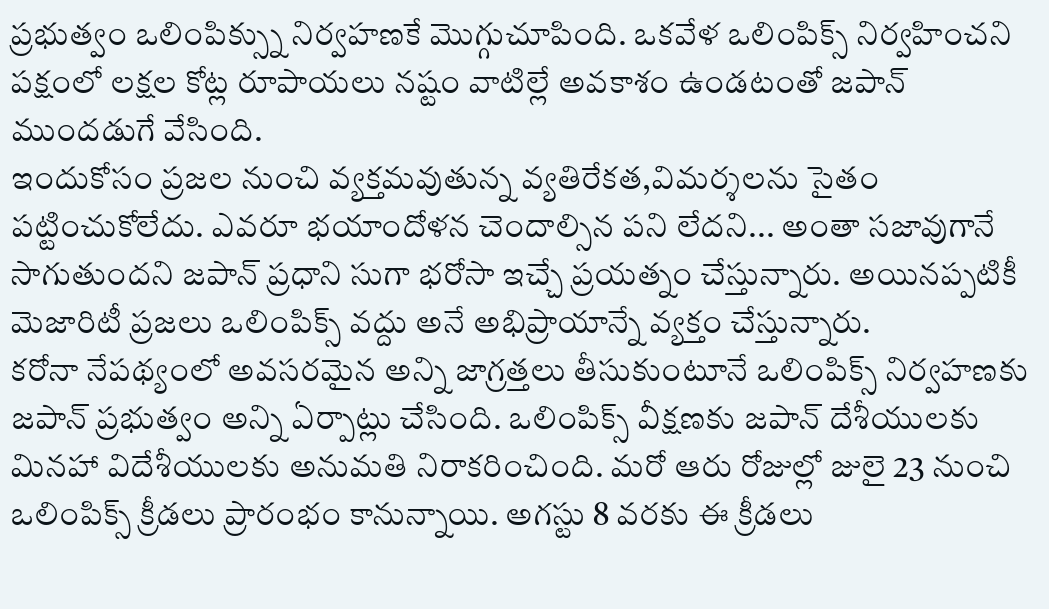ప్రభుత్వం ఒలింపిక్స్ను నిర్వహణకే మొగ్గుచూపింది. ఒకవేళ ఒలింపిక్స్ నిర్వహించని పక్షంలో లక్షల కోట్ల రూపాయలు నష్టం వాటిల్లే అవకాశం ఉండటంతో జపాన్ ముందడుగే వేసింది.
ఇందుకోసం ప్రజల నుంచి వ్యక్తమవుతున్న వ్యతిరేకత,విమర్శలను సైతం పట్టించుకోలేదు. ఎవరూ భయాందోళన చెందాల్సిన పని లేదని... అంతా సజావుగానే సాగుతుందని జపాన్ ప్రధాని సుగా భరోసా ఇచ్చే ప్రయత్నం చేస్తున్నారు. అయినప్పటికీ మెజారిటీ ప్రజలు ఒలింపిక్స్ వద్దు అనే అభిప్రాయాన్నే వ్యక్తం చేస్తున్నారు.
కరోనా నేపథ్యంలో అవసరమైన అన్ని జాగ్రత్తలు తీసుకుంటూనే ఒలింపిక్స్ నిర్వహణకు జపాన్ ప్రభుత్వం అన్ని ఏర్పాట్లు చేసింది. ఒలింపిక్స్ వీక్షణకు జపాన్ దేశీయులకు మినహా విదేశీయులకు అనుమతి నిరాకరించింది. మరో ఆరు రోజుల్లో జులై 23 నుంచి ఒలింపిక్స్ క్రీడలు ప్రారంభం కానున్నాయి. అగస్టు 8 వరకు ఈ క్రీడలు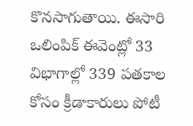కొనసాగుతాయి. ఈసారి ఒలింపిక్ ఈవెంట్లో 33 విభాగాల్లో 339 పతకాల కోసం క్రీడాకారులు పోటీ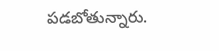పడబోతున్నారు.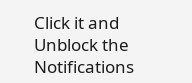Click it and Unblock the Notifications